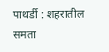पाथर्डी : शहरातील समता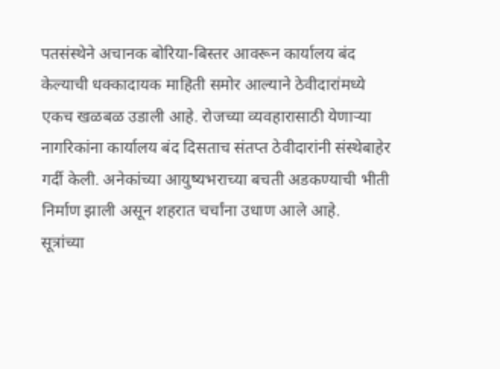पतसंस्थेने अचानक बोरिया-बिस्तर आवरून कार्यालय बंद केल्याची धक्कादायक माहिती समोर आल्याने ठेवीदारांमध्ये एकच खळबळ उडाली आहे. रोजच्या व्यवहारासाठी येणाऱ्या नागरिकांना कार्यालय बंद दिसताच संतप्त ठेवीदारांनी संस्थेबाहेर गर्दी केली. अनेकांच्या आयुष्यभराच्या बचती अडकण्याची भीती निर्माण झाली असून शहरात चर्चांना उधाण आले आहे.
सूत्रांच्या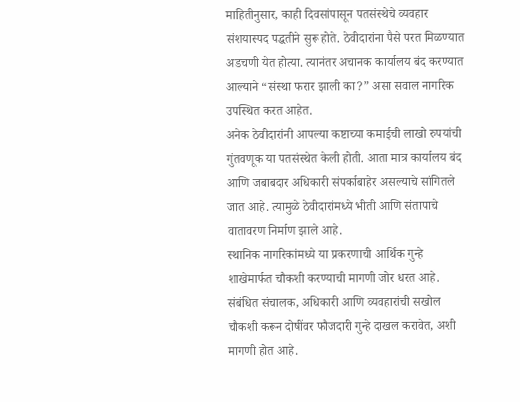माहितीनुसार, काही दिवसांपासून पतसंस्थेचे व्यवहार संशयास्पद पद्धतीने सुरू होते. ठेवीदारांना पैसे परत मिळण्यात अडचणी येत होत्या. त्यानंतर अचानक कार्यालय बंद करण्यात आल्याने “संस्था फरार झाली का?” असा सवाल नागरिक उपस्थित करत आहेत.
अनेक ठेवीदारांनी आपल्या कष्टाच्या कमाईची लाखो रुपयांची गुंतवणूक या पतसंस्थेत केली होती. आता मात्र कार्यालय बंद आणि जबाबदार अधिकारी संपर्काबाहेर असल्याचे सांगितले जात आहे. त्यामुळे ठेवीदारांमध्ये भीती आणि संतापाचे वातावरण निर्माण झाले आहे.
स्थानिक नागरिकांमध्ये या प्रकरणाची आर्थिक गुन्हे शाखेमार्फत चौकशी करण्याची मागणी जोर धरत आहे. संबंधित संचालक, अधिकारी आणि व्यवहारांची सखोल चौकशी करून दोषींवर फौजदारी गुन्हे दाखल करावेत, अशी मागणी होत आहे.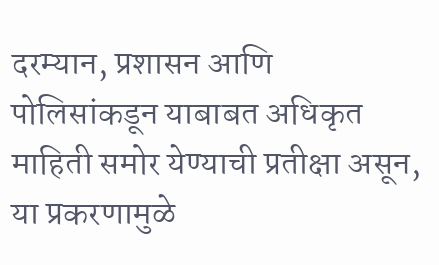दरम्यान, प्रशासन आणि पोलिसांकडून याबाबत अधिकृत माहिती समोर येण्याची प्रतीक्षा असून, या प्रकरणामुळे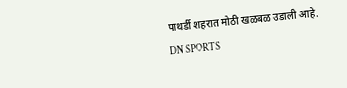पाथर्डी शहरात मोठी खळबळ उडाली आहे.
DN SPORTS